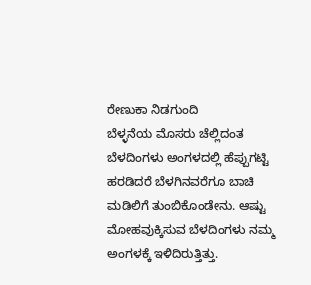ರೇಣುಕಾ ನಿಡಗುಂದಿ
ಬೆಳ್ಳನೆಯ ಮೊಸರು ಚೆಲ್ಲಿದಂತ ಬೆಳದಿಂಗಳು ಅಂಗಳದಲ್ಲಿ ಹೆಪ್ಪುಗಟ್ಟಿ ಹರಡಿದರೆ ಬೆಳಗಿನವರೆಗೂ ಬಾಚಿ ಮಡಿಲಿಗೆ ತುಂಬಿಕೊಂಡೇನು. ಆಷ್ಟು ಮೋಹವುಕ್ಕಿಸುವ ಬೆಳದಿಂಗಳು ನಮ್ಮ ಅಂಗಳಕ್ಕೆ ಇಳಿದಿರುತ್ತಿತ್ತು.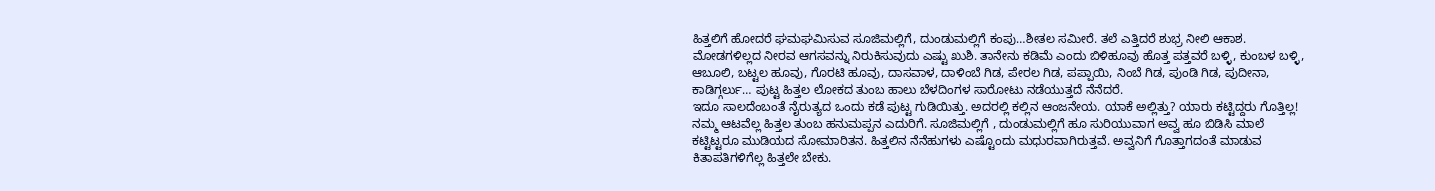ಹಿತ್ತಲಿಗೆ ಹೋದರೆ ಘಮಘಮಿಸುವ ಸೂಜಿಮಲ್ಲಿಗೆ, ದುಂಡುಮಲ್ಲಿಗೆ ಕಂಪು…ಶೀತಲ ಸಮೀರೆ. ತಲೆ ಎತ್ತಿದರೆ ಶುಭ್ರ ನೀಲಿ ಆಕಾಶ. ಮೋಡಗಳಿಲ್ಲದ ನೀರವ ಆಗಸವನ್ನು ನಿರುಕಿಸುವುದು ಎಷ್ಟು ಖುಶಿ. ತಾನೇನು ಕಡಿಮೆ ಎಂದು ಬಿಳಿಹೂವು ಹೊತ್ತ ಪತ್ತವರೆ ಬಳ್ಳಿ, ಕುಂಬಳ ಬಳ್ಳಿ, ಆಬೂಲಿ, ಬಟ್ಟಲ ಹೂವು, ಗೊರಟಿ ಹೂವು, ದಾಸವಾಳ, ದಾಳಿಂಬೆ ಗಿಡ, ಪೇರಲ ಗಿಡ, ಪಪ್ಪಾಯಿ, ನಿಂಬೆ ಗಿಡ, ಪುಂಡಿ ಗಿಡ, ಪುದೀನಾ, ಕಾಡಿಗ್ಗರ್ಲು… ಪುಟ್ಟ ಹಿತ್ತಲ ಲೋಕದ ತುಂಬ ಹಾಲು ಬೆಳದಿಂಗಳ ಸಾರೋಟು ನಡೆಯುತ್ತದೆ ನೆನೆದರೆ.
ಇದೂ ಸಾಲದೆಂಬಂತೆ ನೈರುತ್ಯದ ಒಂದು ಕಡೆ ಪುಟ್ಟ ಗುಡಿಯಿತ್ತು. ಅದರಲ್ಲಿ ಕಲ್ಲಿನ ಆಂಜನೇಯ. ಯಾಕೆ ಅಲ್ಲಿತ್ತು? ಯಾರು ಕಟ್ಟಿದ್ದರು ಗೊತ್ತಿಲ್ಲ! ನಮ್ಮ ಆಟವೆಲ್ಲ ಹಿತ್ತಲ ತುಂಬ ಹನುಮಪ್ಪನ ಎದುರಿಗೆ. ಸೂಜಿಮಲ್ಲಿಗೆ , ದುಂಡುಮಲ್ಲಿಗೆ ಹೂ ಸುರಿಯುವಾಗ ಅವ್ವ ಹೂ ಬಿಡಿಸಿ ಮಾಲೆ ಕಟ್ಟಿಟ್ಟರೂ ಮುಡಿಯದ ಸೋಮಾರಿತನ. ಹಿತ್ತಲಿನ ನೆನೆಹುಗಳು ಎಷ್ಟೊಂದು ಮಧುರವಾಗಿರುತ್ತವೆ. ಅವ್ವನಿಗೆ ಗೊತ್ತಾಗದಂತೆ ಮಾಡುವ ಕಿತಾಪತಿಗಳಿಗೆಲ್ಲ ಹಿತ್ತಲೇ ಬೇಕು.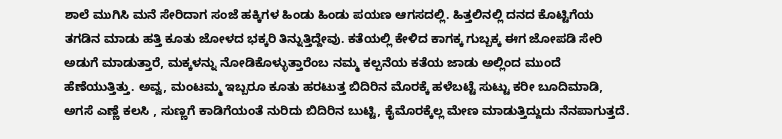ಶಾಲೆ ಮುಗಿಸಿ ಮನೆ ಸೇರಿದಾಗ ಸಂಜೆ ಹಕ್ಕಿಗಳ ಹಿಂಡು ಹಿಂಡು ಪಯಣ ಆಗಸದಲ್ಲಿ. ಹಿತ್ತಲಿನಲ್ಲಿ ದನದ ಕೊಟ್ಟಿಗೆಯ ತಗಡಿನ ಮಾಡು ಹತ್ತಿ ಕೂತು ಜೋಳದ ಭಕ್ಕರಿ ತಿನ್ನುತ್ತಿದ್ದೇವು. ಕತೆಯಲ್ಲಿ ಕೇಳಿದ ಕಾಗಕ್ಕ ಗುಬ್ಬಕ್ಕ ಈಗ ಜೋಪಡಿ ಸೇರಿ ಅಡುಗೆ ಮಾಡುತ್ತಾರೆ, ಮಕ್ಕಳನ್ನು ನೋಡಿಕೊಳ್ಳುತ್ತಾರೆಂಬ ನಮ್ಮ ಕಲ್ಪನೆಯ ಕತೆಯ ಜಾಡು ಅಲ್ಲಿಂದ ಮುಂದೆ ಹೆಣೆಯುತ್ತಿತ್ತು. ಅವ್ವ, ಮಂಟಮ್ಮ ಇಬ್ಬರೂ ಕೂತು ಹರಟುತ್ತ ಬಿದಿರಿನ ಮೊರಕ್ಕೆ ಹಳೆಬಟ್ಟೆ ಸುಟ್ಟು ಕರೀ ಬೂದಿಮಾಡಿ, ಅಗಸೆ ಎಣ್ಣೆ ಕಲಸಿ , ಸುಣ್ಣಗೆ ಕಾಡಿಗೆಯಂತೆ ನುರಿದು ಬಿದಿರಿನ ಬುಟ್ಟಿ, ಕೈಮೊರಕ್ಕೆಲ್ಲ ಮೇಣ ಮಾಡುತ್ತಿದ್ದುದು ನೆನಪಾಗುತ್ತದೆ.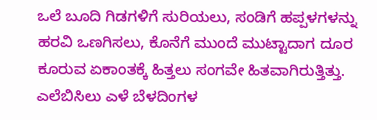ಒಲೆ ಬೂದಿ ಗಿಡಗಳಿಗೆ ಸುರಿಯಲು, ಸಂಡಿಗೆ ಹಪ್ಪಳಗಳನ್ನು ಹರವಿ ಒಣಗಿಸಲು, ಕೊನೆಗೆ ಮುಂದೆ ಮುಟ್ಟಾದಾಗ ದೂರ ಕೂರುವ ಏಕಾಂತಕ್ಕೆ ಹಿತ್ತಲು ಸಂಗವೇ ಹಿತವಾಗಿರುತ್ತಿತ್ತು.
ಎಲೆಬಿಸಿಲು ಎಳೆ ಬೆಳದಿಂಗಳ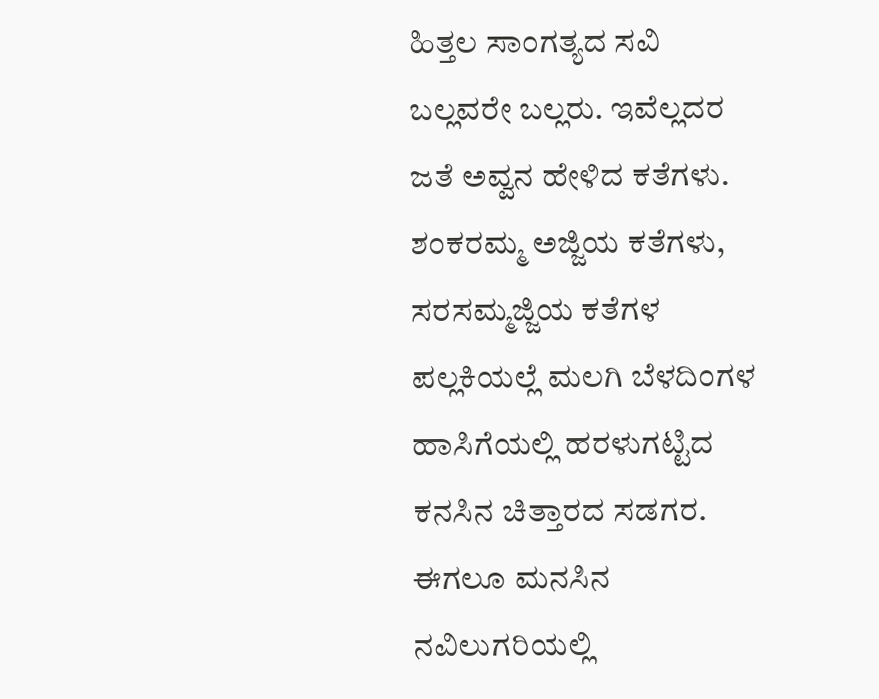ಹಿತ್ತಲ ಸಾಂಗತ್ಯದ ಸವಿ ಬಲ್ಲವರೇ ಬಲ್ಲರು. ಇವೆಲ್ಲದರ ಜತೆ ಅವ್ವನ ಹೇಳಿದ ಕತೆಗಳು. ಶಂಕರಮ್ಮ ಅಜ್ಜಿಯ ಕತೆಗಳು, ಸರಸಮ್ಮಜ್ಜಿಯ ಕತೆಗಳ ಪಲ್ಲಕಿಯಲ್ಲೆ ಮಲಗಿ ಬೆಳದಿಂಗಳ ಹಾಸಿಗೆಯಲ್ಲಿ ಹರಳುಗಟ್ಟಿದ ಕನಸಿನ ಚಿತ್ತಾರದ ಸಡಗರ. ಈಗಲೂ ಮನಸಿನ ನವಿಲುಗರಿಯಲ್ಲಿ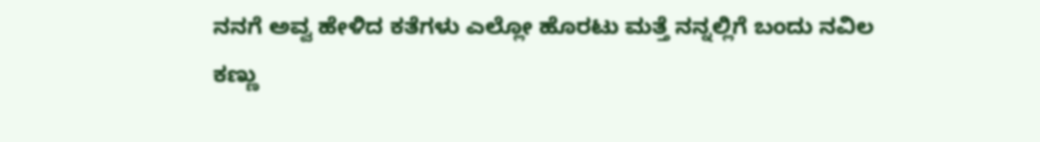ನನಗೆ ಅವ್ವ ಹೇಳಿದ ಕತೆಗಳು ಎಲ್ಲೋ ಹೊರಟು ಮತ್ತೆ ನನ್ನಲ್ಲಿಗೆ ಬಂದು ನವಿಲ ಕಣ್ಣು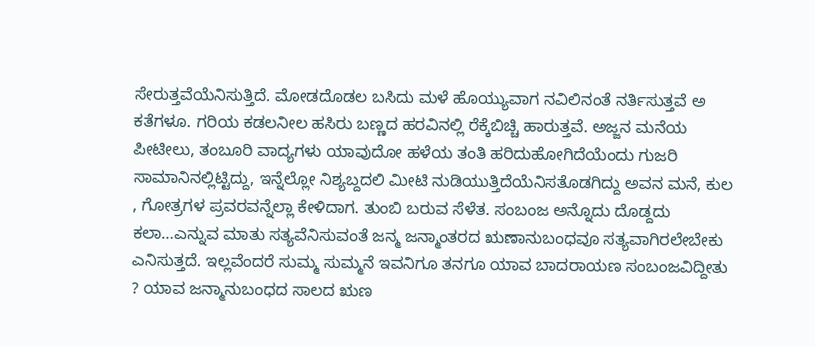ಸೇರುತ್ತವೆಯೆನಿಸುತ್ತಿದೆ. ಮೋಡದೊಡಲ ಬಸಿದು ಮಳೆ ಹೊಯ್ಯುವಾಗ ನವಿಲಿನಂತೆ ನರ್ತಿಸುತ್ತವೆ ಅ ಕತೆಗಳೂ. ಗರಿಯ ಕಡಲನೀಲ ಹಸಿರು ಬಣ್ಣದ ಹರವಿನಲ್ಲಿ ರೆಕ್ಕೆಬಿಚ್ಚಿ ಹಾರುತ್ತವೆ. ಅಜ್ಜನ ಮನೆಯ ಪೀಟೀಲು, ತಂಬೂರಿ ವಾದ್ಯಗಳು ಯಾವುದೋ ಹಳೆಯ ತಂತಿ ಹರಿದುಹೋಗಿದೆಯೆಂದು ಗುಜರಿ ಸಾಮಾನಿನಲ್ಲಿಟ್ಟಿದ್ದು, ಇನ್ನೆಲ್ಲೋ ನಿಶ್ಯಬ್ದದಲಿ ಮೀಟಿ ನುಡಿಯುತ್ತಿದೆಯೆನಿಸತೊಡಗಿದ್ದು ಅವನ ಮನೆ, ಕುಲ , ಗೋತ್ರಗಳ ಪ್ರವರವನ್ನೆಲ್ಲಾ ಕೇಳಿದಾಗ. ತುಂಬಿ ಬರುವ ಸೆಳೆತ. ಸಂಬಂಜ ಅನ್ನೊದು ದೊಡ್ದದು ಕಲಾ…ಎನ್ನುವ ಮಾತು ಸತ್ಯವೆನಿಸುವಂತೆ ಜನ್ಮ ಜನ್ಮಾಂತರದ ಋಣಾನುಬಂಧವೂ ಸತ್ಯವಾಗಿರಲೇಬೇಕು ಎನಿಸುತ್ತದೆ. ಇಲ್ಲವೆಂದರೆ ಸುಮ್ಮ ಸುಮ್ಮನೆ ಇವನಿಗೂ ತನಗೂ ಯಾವ ಬಾದರಾಯಣ ಸಂಬಂಜವಿದ್ದೀತು ? ಯಾವ ಜನ್ಮಾನುಬಂಧದ ಸಾಲದ ಋಣ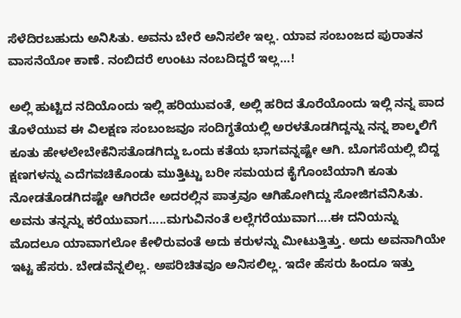ಸೆಳೆದಿರಬಹುದು ಅನಿಸಿತು. ಅವನು ಬೇರೆ ಅನಿಸಲೇ ಇಲ್ಲ. ಯಾವ ಸಂಬಂಜದ ಪುರಾತನ ವಾಸನೆಯೋ ಕಾಣೆ. ನಂಬಿದರೆ ಉಂಟು ನಂಬದಿದ್ದರೆ ಇಲ್ಲ…!

ಅಲ್ಲಿ ಹುಟ್ಟಿದ ನದಿಯೊಂದು ಇಲ್ಲಿ ಹರಿಯುವಂತೆ, ಅಲ್ಲಿ ಹರಿದ ತೊರೆಯೊಂದು ಇಲ್ಲಿ ನನ್ನ ಪಾದ ತೊಳೆಯುವ ಈ ವಿಲಕ್ಷಣ ಸಂಬಂಜವೂ ಸಂದಿಗ್ಧತೆಯಲ್ಲಿ ಅರಳತೊಡಗಿದ್ದನ್ನು ನನ್ನ ಶಾಲ್ಮಲಿಗೆ ಕೂತು ಹೇಳಲೇಬೇಕೆನಿಸತೊಡಗಿದ್ದು ಒಂದು ಕತೆಯ ಭಾಗವನ್ನಷ್ಟೇ ಆಗಿ. ಬೊಗಸೆಯಲ್ಲಿ ಬಿದ್ದ ಕ್ಷಣಗಳನ್ನು ಎದೆಗವಚಿಕೊಂಡು ಮುತ್ತಿಟ್ಟು ಬರೀ ಸಮಯದ ಕೈಗೊಂಬೆಯಾಗಿ ಕೂತು ನೋಡತೊಡಗಿದಷ್ಟೇ ಆಗಿರದೇ ಅದರಲ್ಲಿನ ಪಾತ್ರವೂ ಆಗಿಹೋಗಿದ್ದು ಸೋಜಿಗವೆನಿಸಿತು. ಅವನು ತನ್ನನ್ನು ಕರೆಯುವಾಗ…..ಮಗುವಿನಂತೆ ಲಲ್ಲೆಗರೆಯುವಾಗ….ಈ ದನಿಯನ್ನು ಮೊದಲೂ ಯಾವಾಗಲೋ ಕೇಳಿರುವಂತೆ ಅದು ಕರುಳನ್ನು ಮೀಟುತ್ತಿತ್ತು. ಅದು ಅವನಾಗಿಯೇ ಇಟ್ಟ ಹೆಸರು. ಬೇಡವೆನ್ನಲಿಲ್ಲ. ಅಪರಿಚಿತವೂ ಅನಿಸಲಿಲ್ಲ. ಇದೇ ಹೆಸರು ಹಿಂದೂ ಇತ್ತು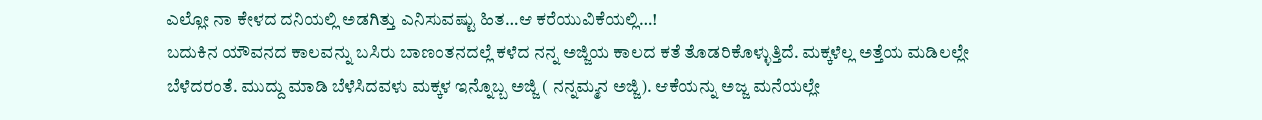ಎಲ್ಲೋ ನಾ ಕೇಳದ ದನಿಯಲ್ಲಿ ಅಡಗಿತ್ತು ಎನಿಸುವಷ್ಟು ಹಿತ…ಆ ಕರೆಯುವಿಕೆಯಲ್ಲಿ…!
ಬದುಕಿನ ಯೌವನದ ಕಾಲವನ್ನು ಬಸಿರು ಬಾಣಂತನದಲ್ಲೆ ಕಳೆದ ನನ್ನ ಅಜ್ಜಿಯ ಕಾಲದ ಕತೆ ತೊಡರಿಕೊಳ್ಳುತ್ತಿದೆ. ಮಕ್ಕಳೆಲ್ಲ ಅತ್ತೆಯ ಮಡಿಲಲ್ಲೇ ಬೆಳೆದರಂತೆ. ಮುದ್ದು ಮಾಡಿ ಬೆಳೆಸಿದವಳು ಮಕ್ಕಳ ಇನ್ನೊಬ್ಬ ಅಜ್ಜಿ ( ನನ್ನಮ್ಮನ ಅಜ್ಜಿ). ಆಕೆಯನ್ನು ಅಜ್ಜ ಮನೆಯಲ್ಲೇ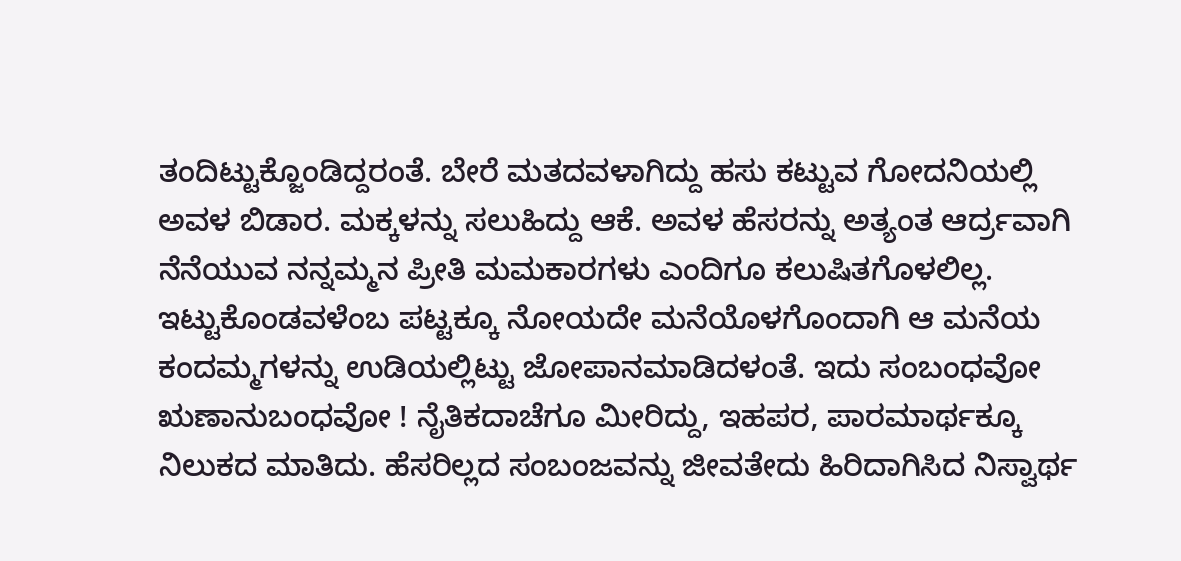ತಂದಿಟ್ಟುಕ್ಜೊಂಡಿದ್ದರಂತೆ. ಬೇರೆ ಮತದವಳಾಗಿದ್ದು ಹಸು ಕಟ್ಟುವ ಗೋದನಿಯಲ್ಲಿ ಅವಳ ಬಿಡಾರ. ಮಕ್ಕಳನ್ನು ಸಲುಹಿದ್ದು ಆಕೆ. ಅವಳ ಹೆಸರನ್ನು ಅತ್ಯಂತ ಆರ್ದ್ರವಾಗಿ ನೆನೆಯುವ ನನ್ನಮ್ಮನ ಪ್ರೀತಿ ಮಮಕಾರಗಳು ಎಂದಿಗೂ ಕಲುಷಿತಗೊಳಲಿಲ್ಲ. ಇಟ್ಟುಕೊಂಡವಳೆಂಬ ಪಟ್ಟಕ್ಕೂ ನೋಯದೇ ಮನೆಯೊಳಗೊಂದಾಗಿ ಆ ಮನೆಯ ಕಂದಮ್ಮಗಳನ್ನು ಉಡಿಯಲ್ಲಿಟ್ಟು ಜೋಪಾನಮಾಡಿದಳಂತೆ. ಇದು ಸಂಬಂಧವೋ ಋಣಾನುಬಂಧವೋ ! ನೈತಿಕದಾಚೆಗೂ ಮೀರಿದ್ದು, ಇಹಪರ, ಪಾರಮಾರ್ಥಕ್ಕೂ ನಿಲುಕದ ಮಾತಿದು. ಹೆಸರಿಲ್ಲದ ಸಂಬಂಜವನ್ನು ಜೀವತೇದು ಹಿರಿದಾಗಿಸಿದ ನಿಸ್ವಾರ್ಥ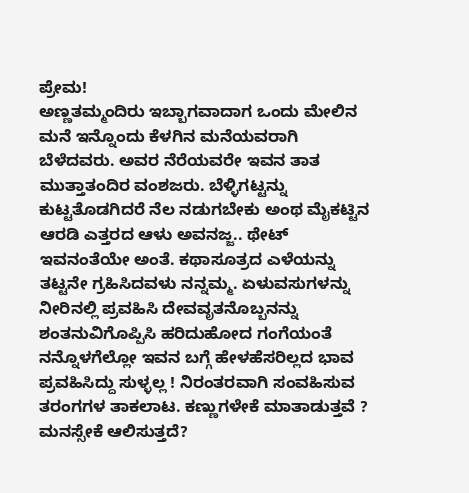ಪ್ರೇಮ!
ಅಣ್ಣತಮ್ಮಂದಿರು ಇಬ್ಬಾಗವಾದಾಗ ಒಂದು ಮೇಲಿನ ಮನೆ ಇನ್ನೊಂದು ಕೆಳಗಿನ ಮನೆಯವರಾಗಿ ಬೆಳೆದವರು. ಅವರ ನೆರೆಯವರೇ ಇವನ ತಾತ ಮುತ್ತಾತಂದಿರ ವಂಶಜರು. ಬೆಳ್ಳಿಗಟ್ಟನ್ನು ಕುಟ್ಟತೊಡಗಿದರೆ ನೆಲ ನಡುಗಬೇಕು ಅಂಥ ಮೈಕಟ್ಟಿನ ಆರಡಿ ಎತ್ತರದ ಆಳು ಅವನಜ್ಜ.. ಥೇಟ್ ಇವನಂತೆಯೇ ಅಂತೆ. ಕಥಾಸೂತ್ರದ ಎಳೆಯನ್ನು ತಟ್ಟನೇ ಗ್ರಹಿಸಿದವಳು ನನ್ನಮ್ಮ. ಏಳುವಸುಗಳನ್ನು ನೀರಿನಲ್ಲಿ ಪ್ರವಹಿಸಿ ದೇವವೃತನೊಬ್ಬನನ್ನು ಶಂತನುವಿಗೊಪ್ಪಿಸಿ ಹರಿದುಹೋದ ಗಂಗೆಯಂತೆ ನನ್ನೊಳಗೆಲ್ಲೋ ಇವನ ಬಗ್ಗೆ ಹೇಳಹೆಸರಿಲ್ಲದ ಭಾವ ಪ್ರವಹಿಸಿದ್ದು ಸುಳ್ಳಲ್ಲ ! ನಿರಂತರವಾಗಿ ಸಂವಹಿಸುವ ತರಂಗಗಳ ತಾಕಲಾಟ. ಕಣ್ಣುಗಳೇಕೆ ಮಾತಾಡುತ್ತವೆ ? ಮನಸ್ಸೇಕೆ ಆಲಿಸುತ್ತದೆ?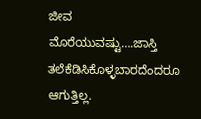ಜೀವ ಮೊರೆಯುವಷ್ಟು….ಜಾಸ್ತಿ ತಲೆಕೆಡಿಸಿಕೊಳ್ಳಬಾರದೆಂದರೂ ಆಗುತ್ತಿಲ್ಲ.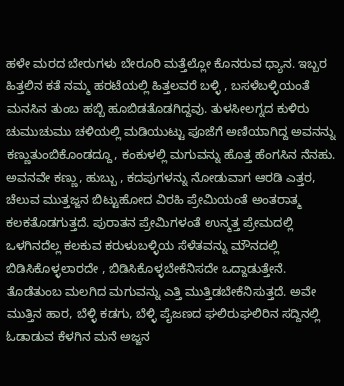ಹಳೇ ಮರದ ಬೇರುಗಳು ಬೇರೂರಿ ಮತ್ತೆಲ್ಲೋ ಕೊನರುವ ಧ್ಯಾನ. ಇಬ್ಬರ ಹಿತ್ತಲಿನ ಕತೆ ನಮ್ಮ ಹರಟೆಯಲ್ಲಿ ಹಿತ್ತಲವರೆ ಬಳ್ಳಿ , ಬಸಳೆಬಳ್ಳಿಯಂತೆ ಮನಸಿನ ತುಂಬ ಹಬ್ಬಿ ಹೂಬಿಡತೊಡಗಿದ್ದವು. ತುಳಸೀಲಗ್ನದ ಕುಳಿರು ಚುಮುಚುಮು ಚಳಿಯಲ್ಲಿ ಮಡಿಯುಟ್ಟು ಪೂಜೆಗೆ ಅಣಿಯಾಗಿದ್ದ ಅವನನ್ನು ಕಣ್ಣುತುಂಬಿಕೊಂಡದ್ದೂ, ಕಂಕುಳಲ್ಲಿ ಮಗುವನ್ನು ಹೊತ್ತ ಹೆಂಗಸಿನ ನೆನಹು. ಅವನವೇ ಕಣ್ಣು, ಹುಬ್ಬು , ಕದಪುಗಳನ್ನು ನೋಡುವಾಗ ಆರಡಿ ಎತ್ತರ, ಚೆಲುವ ಮುತ್ತಜ್ಜನ ಬಿಟ್ಟುಹೋದ ವಿರಹಿ ಪ್ರೇಮಿಯಂತೆ ಅಂತರಾತ್ಮ ಕಲಕತೊಡಗುತ್ತದೆ. ಪುರಾತನ ಪ್ರೇಮಿಗಳಂತೆ ಉನ್ಮತ್ತ ಪ್ರೇಮದಲ್ಲಿ ಒಳಗಿನದೆಲ್ಲ ಕಲಕುವ ಕರುಳುಬಳ್ಳಿಯ ಸೆಳೆತವನ್ನು ಮೌನದಲ್ಲಿ ಬಿಡಿಸಿಕೊಳ್ಳಲಾರದೇ , ಬಿಡಿಸಿಕೊಳ್ಳಬೇಕೆನಿಸದೇ ಒದ್ದಾಡುತ್ತೇನೆ. ತೊಡೆತುಂಬ ಮಲಗಿದ ಮಗುವನ್ನು ಎತ್ತಿ ಮುತ್ತಿಡಬೇಕೆನಿಸುತ್ತದೆ. ಅವೇ ಮುತ್ತಿನ ಹಾರ, ಬೆಳ್ಳಿ ಕಡಗು, ಬೆಳ್ಳಿ ಪೈಜಣದ ಘಲಿರುಘಲಿರಿನ ಸದ್ದಿನಲ್ಲಿ ಓಡಾಡುವ ಕೆಳಗಿನ ಮನೆ ಅಜ್ಜನ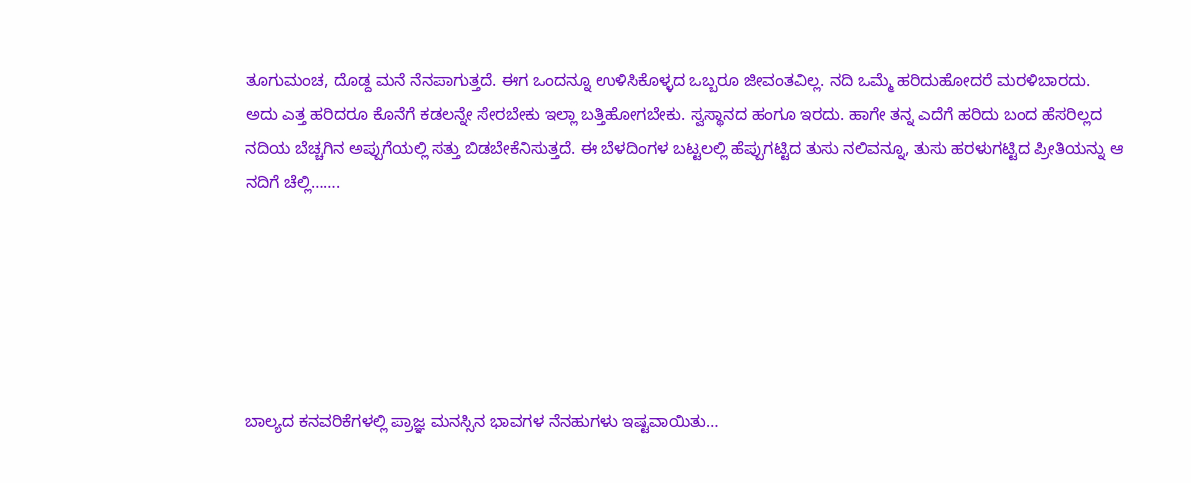ತೂಗುಮಂಚ, ದೊಡ್ದ ಮನೆ ನೆನಪಾಗುತ್ತದೆ. ಈಗ ಒಂದನ್ನೂ ಉಳಿಸಿಕೊಳ್ಳದ ಒಬ್ಬರೂ ಜೀವಂತವಿಲ್ಲ. ನದಿ ಒಮ್ಮೆ ಹರಿದುಹೋದರೆ ಮರಳಿಬಾರದು. ಅದು ಎತ್ತ ಹರಿದರೂ ಕೊನೆಗೆ ಕಡಲನ್ನೇ ಸೇರಬೇಕು ಇಲ್ಲಾ ಬತ್ತಿಹೋಗಬೇಕು. ಸ್ವಸ್ಥಾನದ ಹಂಗೂ ಇರದು. ಹಾಗೇ ತನ್ನ ಎದೆಗೆ ಹರಿದು ಬಂದ ಹೆಸರಿಲ್ಲದ ನದಿಯ ಬೆಚ್ಚಗಿನ ಅಪ್ಪುಗೆಯಲ್ಲಿ ಸತ್ತು ಬಿಡಬೇಕೆನಿಸುತ್ತದೆ. ಈ ಬೆಳದಿಂಗಳ ಬಟ್ಟಲಲ್ಲಿ ಹೆಪ್ಪುಗಟ್ಟಿದ ತುಸು ನಲಿವನ್ನೂ, ತುಸು ಹರಳುಗಟ್ಟಿದ ಪ್ರೀತಿಯನ್ನು ಆ ನದಿಗೆ ಚೆಲ್ಲಿ…….






ಬಾಲ್ಯದ ಕನವರಿಕೆಗಳಲ್ಲಿ ಪ್ರಾಜ್ಞ ಮನಸ್ಸಿನ ಭಾವಗಳ ನೆನಹುಗಳು ಇಷ್ಟವಾಯಿತು…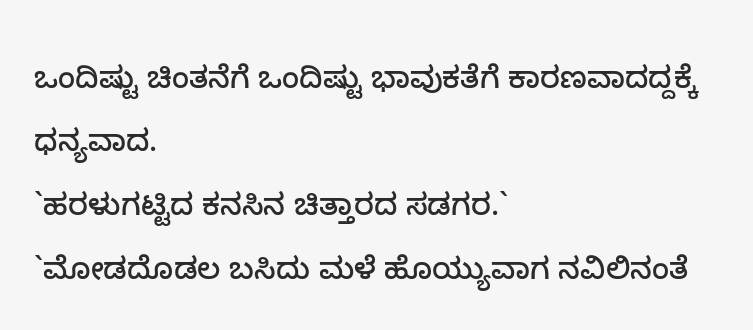ಒಂದಿಷ್ಟು ಚಿಂತನೆಗೆ ಒಂದಿಷ್ಟು ಭಾವುಕತೆಗೆ ಕಾರಣವಾದದ್ದಕ್ಕೆ ಧನ್ಯವಾದ.
`ಹರಳುಗಟ್ಟಿದ ಕನಸಿನ ಚಿತ್ತಾರದ ಸಡಗರ.`
`ಮೋಡದೊಡಲ ಬಸಿದು ಮಳೆ ಹೊಯ್ಯುವಾಗ ನವಿಲಿನಂತೆ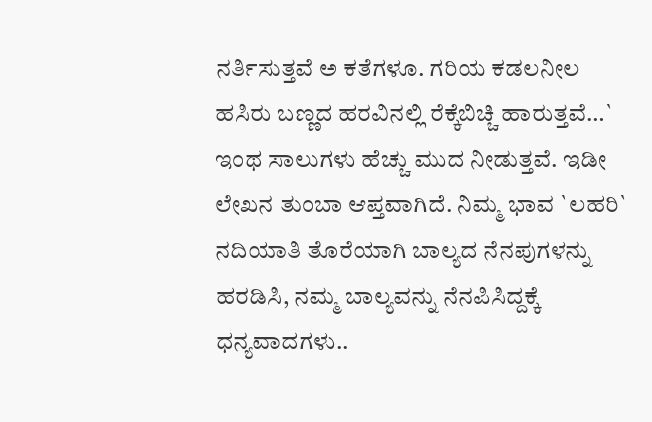ನರ್ತಿಸುತ್ತವೆ ಅ ಕತೆಗಳೂ. ಗರಿಯ ಕಡಲನೀಲ ಹಸಿರು ಬಣ್ಣದ ಹರವಿನಲ್ಲಿ ರೆಕ್ಕೆಬಿಚ್ಚಿ ಹಾರುತ್ತವೆ…`
ಇಂಥ ಸಾಲುಗಳು ಹೆಚ್ಚು ಮುದ ನೀಡುತ್ತವೆ. ಇಡೀ ಲೇಖನ ತುಂಬಾ ಆಪ್ತವಾಗಿದೆ. ನಿಮ್ಮ ಭಾವ `ಲಹರಿ` ನದಿಯಾತಿ ತೊರೆಯಾಗಿ ಬಾಲ್ಯದ ನೆನಪುಗಳನ್ನು ಹರಡಿಸಿ, ನಮ್ಮ ಬಾಲ್ಯವನ್ನು ನೆನಪಿಸಿದ್ದಕ್ಕೆ ಧನ್ಯವಾದಗಳು..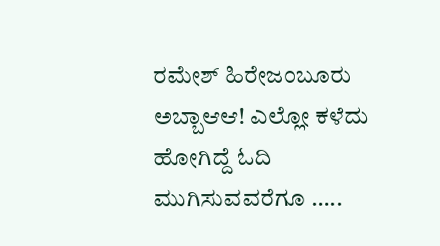ರಮೇಶ್ ಹಿರೇಜಂಬೂರು
ಅಬ್ಬಾಆಆ! ಎಲ್ಲೋ ಕಳೆದು ಹೋಗಿದ್ದೆ ಓದಿ ಮುಗಿಸುವವರೆಗೂ …..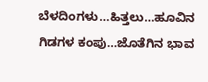ಬೆಳದಿಂಗಳು…ಹಿತ್ತಲು…ಹೂವಿನ ಗಿಡಗಳ ಕಂಪು…ಜೊತೆಗಿನ ಭಾವ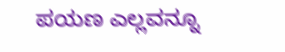ಪಯಣ ಎಲ್ಲವನ್ನೂ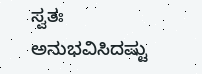ಸ್ವತಃ ಅನುಭವಿಸಿದಷ್ಟು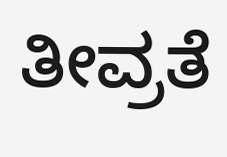ತೀವ್ರತೆ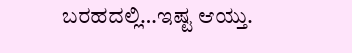ಬರಹದಲ್ಲಿ…ಇಷ್ಟ ಆಯ್ತು.